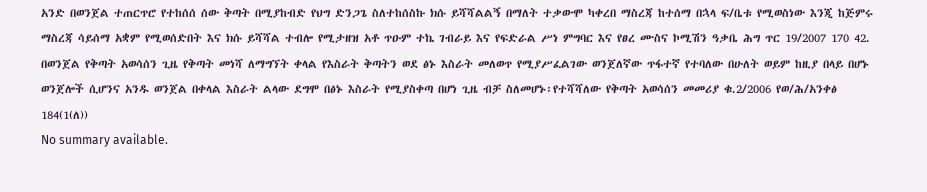አንድ በወንጀል ተጠርጥሮ የተከሰሰ ሰው ቅጣት በሚያከብድ የህግ ድንጋጌ ስለተከሰስኩ ክሱ ይሻሻልልኝ በማለት ተቃውሞ ካቀረበ ማስረጃ ከተሰማ በኋላ ፍ/ቤቱ የሚወስነው እንጂ ከጅምሩ ማስረጃ ሳይሰማ አቋም የሚወሰድበት እና ክሱ ይሻሻል ተብሎ የሚታዘዝ አቶ ጥዑም ተኬ ገብራይ እና የፍድራል ሥነ ምግባር እና የፀረ ሙስና ኮሚሽን ዓቃቤ ሕግ ጥር 19/2007 170 42. በወንጀል የቅጣት አወሳሰን ጊዜ የቅጣት መነሻ ለማግኘት ቀላል የእስራት ቅጣትን ወደ ፅኑ እስራት መለወጥ የሚያሥፈልገው ወንጀለኛው ጥፋተኛ የተባለው በሁለት ወይም ከዚያ በላይ በሆኑ ወንጀሎች ሲሆንና አንዱ ወንጀል በቀላል እስራት ልላው ደግሞ በፅኑ እስራት የሚያስቀጣ በሆነ ጊዜ ብቻ ስለመሆኑ፡የተሻሻለው የቅጣት አወሳሰን መመሪያ ቁ.2/2006 የወ/ሕ/አንቀፅ 184(1(ለ))
No summary available.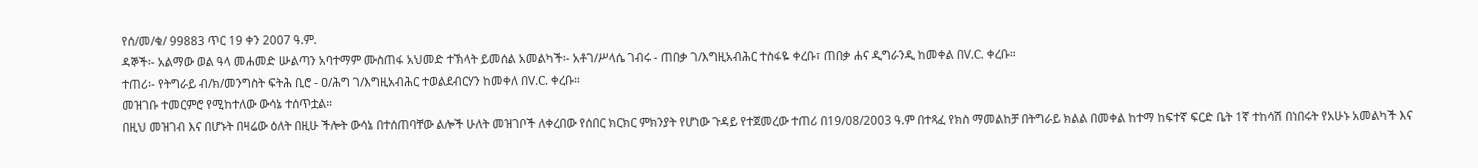የሰ/መ/ቁ/ 99883 ጥር 19 ቀን 2007 ዓ.ም.
ዳኞች፡- አልማው ወል ዓላ መሐመድ ሡልጣን አባተማም ሙስጠፋ አህመድ ተኽላት ይመሰል አመልካች፡- አቶገ/ሥላሴ ገብሩ - ጠበቃ ገ/እግዚአብሕር ተስፋዬ ቀረቡ፣ ጠበቃ ሐና ዲግራንዲ ከመቀል በV.C. ቀረቡ።
ተጠሪ፡- የትግራይ ብ/ክ/መንግስት ፍትሕ ቢሮ - ዐ/ሕግ ገ/እግዚአብሕር ተወልደብርሃን ከመቀለ በV.C. ቀረቡ።
መዝገቡ ተመርምሮ የሚከተለው ውሳኔ ተሰጥቷል።
በዚህ መዝገብ እና በሆኑት በዛሬው ዕለት በዚሁ ችሎት ውሳኔ በተሰጠባቸው ልሎች ሁለት መዝገቦች ለቀረበው የሰበር ክርክር ምክንያት የሆነው ጉዳይ የተጀመረው ተጠሪ በ19/08/2003 ዓ.ም በተጻፈ የክስ ማመልከቻ በትግራይ ክልል በመቀል ከተማ ከፍተኛ ፍርድ ቤት 1ኛ ተከሳሽ በነበሩት የአሁኑ አመልካች እና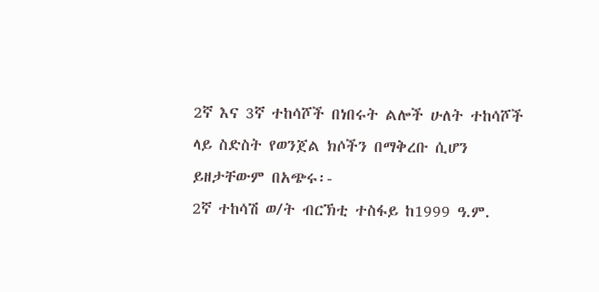2ኛ እና 3ኛ ተከሳሾች በነበሩት ልሎች ሁለት ተከሳሾች ላይ ስድስት የወንጀል ክሶችን በማቅረቡ ሲሆን ይዘታቸውም በአጭሩ፡-
2ኛ ተከሳሽ ወ/ት ብርኽቲ ተስፋይ ከ1999 ዓ.ም.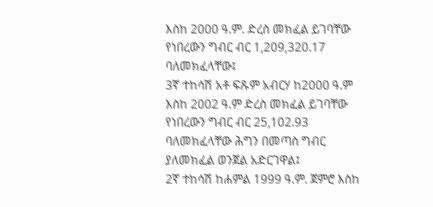እስከ 2000 ዓ.ም. ድረስ መክፈል ይገባቸው የነበረውን ግብር ብር 1,209,320.17 ባለመክፈላቸው፤
3ኛ ተከሳሽ አቶ ፍጹም አብርሃ ከ2000 ዓ.ም እስከ 2002 ዓ.ም ድረስ መክፈል ይገባቸው የነበረውን ግብር ብር 25,102.93 ባለመክፈላቸው ሕግን በመጣስ ግብር ያለመክፈል ወንጀል አድርገዋል፤
2ኛ ተከሳሽ ከሐምል 1999 ዓ.ም. ጀምሮ እስከ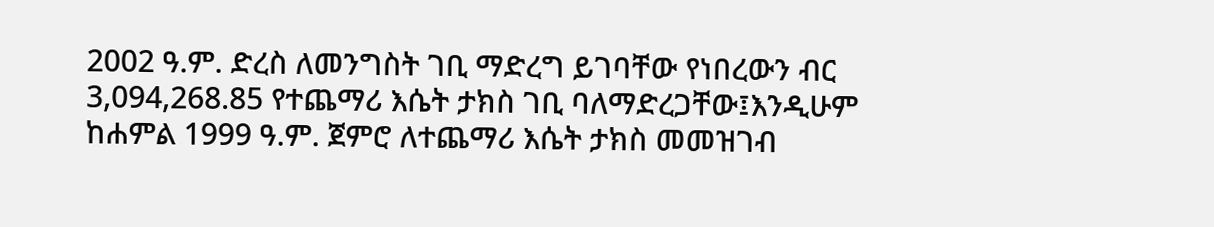2002 ዓ.ም. ድረስ ለመንግስት ገቢ ማድረግ ይገባቸው የነበረውን ብር 3,094,268.85 የተጨማሪ እሴት ታክስ ገቢ ባለማድረጋቸው፤እንዲሁም ከሐምል 1999 ዓ.ም. ጀምሮ ለተጨማሪ እሴት ታክስ መመዝገብ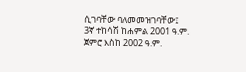ሲገባቸው ባለመመዝገባቸው፤
3ኛ ተከሳሽ ከሐምል 2001 ዓ.ም. ጀምሮ እስከ 2002 ዓ.ም.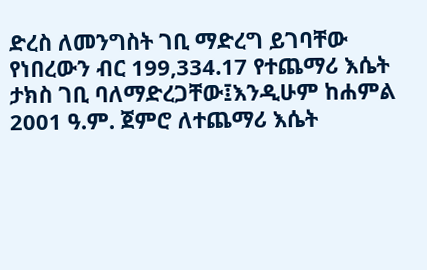ድረስ ለመንግስት ገቢ ማድረግ ይገባቸው የነበረውን ብር 199,334.17 የተጨማሪ እሴት ታክስ ገቢ ባለማድረጋቸው፤እንዲሁም ከሐምል 2001 ዓ.ም. ጀምሮ ለተጨማሪ እሴት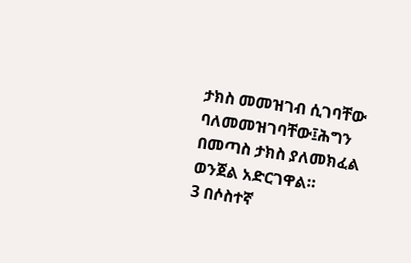ታክስ መመዝገብ ሲገባቸው ባለመመዝገባቸው፤ሕግን በመጣስ ታክስ ያለመክፈል ወንጀል አድርገዋል።
3 በሶስተኛ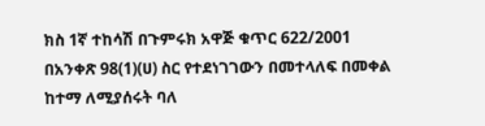ክስ 1ኛ ተከሳሽ በጉምሩክ አዋጅ ቁጥር 622/2001 በአንቀጽ 98(1)(ሀ) ስር የተደነገገውን በመተላለፍ በመቀል ከተማ ለሚያሰሩት ባለ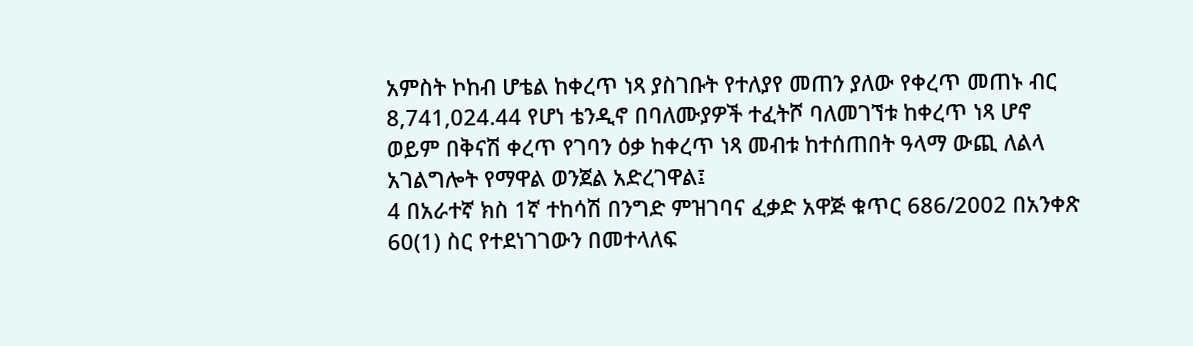አምስት ኮከብ ሆቴል ከቀረጥ ነጻ ያስገቡት የተለያየ መጠን ያለው የቀረጥ መጠኑ ብር 8,741,024.44 የሆነ ቴንዲኖ በባለሙያዎች ተፈትሾ ባለመገኘቱ ከቀረጥ ነጻ ሆኖ ወይም በቅናሽ ቀረጥ የገባን ዕቃ ከቀረጥ ነጻ መብቱ ከተሰጠበት ዓላማ ውጪ ለልላ አገልግሎት የማዋል ወንጀል አድረገዋል፤
4 በአራተኛ ክስ 1ኛ ተከሳሽ በንግድ ምዝገባና ፈቃድ አዋጅ ቁጥር 686/2002 በአንቀጽ 60(1) ስር የተደነገገውን በመተላለፍ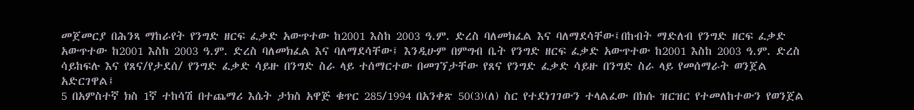መጀመርያ በሕንጻ ማከራየት የንግድ ዘርፍ ፈቃድ አውጥተው ከ2001 እስከ 2003 ዓ.ም. ድረስ ባለመክፈል እና ባለማደሳቸው፤በከብት ማድለብ የንግድ ዘርፍ ፈቃድ አውጥተው ከ2001 እስከ 2003 ዓ.ም. ድረስ ባለመክፈል እና ባለማደሳቸው፤ እንዲሁም በምግብ ቤት የንግድ ዘርፍ ፈቃድ አውጥተው ከ2001 እስከ 2003 ዓ.ም. ድረስ ሳይከፍሉ እና የጸና/የታደሰ/ የንግድ ፈቃድ ሳይዙ በንግድ ስራ ላይ ተሰማርተው በመገኘታቸው የጸና የንግድ ፈቃድ ሳይዙ በንግድ ስራ ላይ የመሰማራት ወንጀል አድርገዋል፤
5 በአምስተኛ ክስ 1ኛ ተከሳሽ በተጨማሪ እሴት ታክስ አዋጅ ቁጥር 285/1994 በአንቀጽ 50(3)(ለ) ስር የተደነገገውን ተላልፈው በክሱ ዝርዝር የተመለከተውን የወንጀል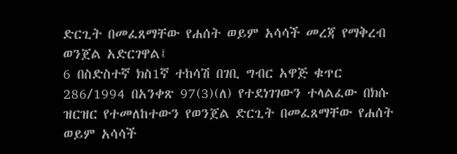ድርጊት በመፈጸማቸው የሐሰት ወይም አሳሳች መረጃ የማቅረብ ወንጀል አድርገዋል፤
6 በስድስተኛ ክስ1ኛ ተከሳሽ በገቢ ግብር አዋጅ ቁጥር 286/1994 በአንቀጽ 97(3)(ለ) የተደነገገውን ተላልፈው በክሱ ዝርዝር የተመለከተውን የወንጀል ድርጊት በመፈጸማቸው የሐሰት ወይም አሳሳች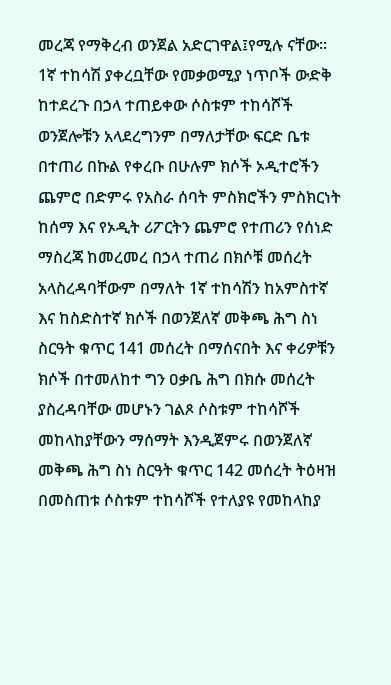መረጃ የማቅረብ ወንጀል አድርገዋል፤የሚሉ ናቸው።
1ኛ ተከሳሽ ያቀረቧቸው የመቃወሚያ ነጥቦች ውድቅ ከተደረጉ በኃላ ተጠይቀው ሶስቱም ተከሳሾች ወንጀሎቹን አላደረግንም በማለታቸው ፍርድ ቤቱ በተጠሪ በኩል የቀረቡ በሁሉም ክሶች ኦዲተሮችን ጨምሮ በድምሩ የአስራ ሰባት ምስክሮችን ምስክርነት ከሰማ እና የኦዲት ሪፖርትን ጨምሮ የተጠሪን የሰነድ ማስረጃ ከመረመረ በኃላ ተጠሪ በክሶቹ መሰረት አላስረዳባቸውም በማለት 1ኛ ተከሳሽን ከአምስተኛ እና ከስድስተኛ ክሶች በወንጀለኛ መቅጫ ሕግ ስነ ስርዓት ቁጥር 141 መሰረት በማሰናበት እና ቀሪዎቹን ክሶች በተመለከተ ግን ዐቃቤ ሕግ በክሱ መሰረት ያስረዳባቸው መሆኑን ገልጾ ሶስቱም ተከሳሾች መከላከያቸውን ማሰማት እንዲጀምሩ በወንጀለኛ መቅጫ ሕግ ስነ ስርዓት ቁጥር 142 መሰረት ትዕዛዝ በመስጠቱ ሶስቱም ተከሳሾች የተለያዩ የመከላከያ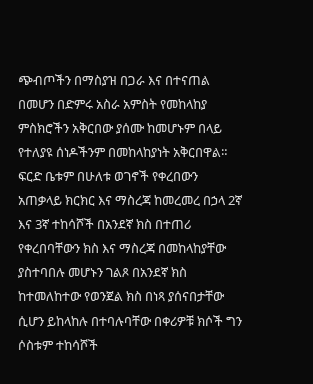ጭብጦችን በማስያዝ በጋራ እና በተናጠል በመሆን በድምሩ አስራ አምስት የመከላከያ ምስክሮችን አቅርበው ያሰሙ ከመሆኑም በላይ የተለያዩ ሰነዶችንም በመከላከያነት አቅርበዋል።
ፍርድ ቤቱም በሁለቱ ወገኖች የቀረበውን አጠቃላይ ክርክር እና ማስረጃ ከመረመረ በኃላ 2ኛ እና 3ኛ ተከሳሾች በአንደኛ ክስ በተጠሪ የቀረበባቸውን ክስ እና ማስረጃ በመከላከያቸው ያስተባበሉ መሆኑን ገልጾ በአንደኛ ክስ ከተመለከተው የወንጀል ክስ በነጻ ያሰናበታቸው ሲሆን ይከላከሉ በተባሉባቸው በቀሪዎቹ ክሶች ግን ሶስቱም ተከሳሾች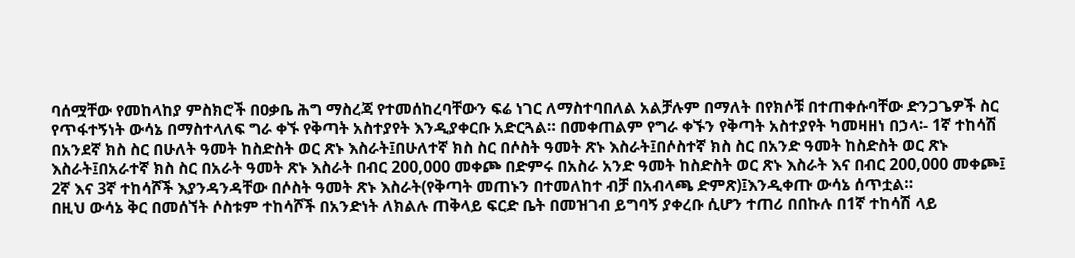ባሰሟቸው የመከላከያ ምስክሮች በዐቃቤ ሕግ ማስረጃ የተመሰከረባቸውን ፍሬ ነገር ለማስተባበለል አልቻሉም በማለት በየክሶቹ በተጠቀሱባቸው ድንጋጌዎች ስር የጥፋተኝነት ውሳኔ በማስተላለፍ ግራ ቀኙ የቅጣት አስተያየት እንዲያቀርቡ አድርጓል። በመቀጠልም የግራ ቀኙን የቅጣት አስተያየት ካመዛዘነ በኃላ፡- 1ኛ ተከሳሽ በአንደኛ ክስ ስር በሁለት ዓመት ከስድስት ወር ጽኑ እስራት፤በሁለተኛ ክስ ስር በሶስት ዓመት ጽኑ እስራት፤በሶስተኛ ክስ ስር በአንድ ዓመት ከስድስት ወር ጽኑ እስራት፤በአራተኛ ክስ ስር በአራት ዓመት ጽኑ እስራት በብር 200,000 መቀጮ በድምሩ በአስራ አንድ ዓመት ከስድስት ወር ጽኑ እስራት እና በብር 200,000 መቀጮ፤
2ኛ እና 3ኛ ተከሳሾች እያንዳንዳቸው በሶስት ዓመት ጽኑ እስራት(የቅጣት መጠኑን በተመለከተ ብቻ በአብላጫ ድምጽ)፤እንዲቀጡ ውሳኔ ሰጥቷል።
በዚህ ውሳኔ ቅር በመሰኘት ሶስቱም ተከሳሾች በአንድነት ለክልሉ ጠቅላይ ፍርድ ቤት በመዝገብ ይግባኝ ያቀረቡ ሲሆን ተጠሪ በበኩሉ በ1ኛ ተከሳሽ ላይ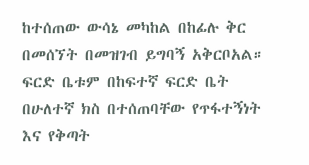ከተሰጠው ውሳኔ መካከል በከፊሉ ቅር በመሰኘት በመዝገብ ይግባኝ አቅርቦአል። ፍርድ ቤቱም በከፍተኛ ፍርድ ቤት በሁለተኛ ክስ በተሰጠባቸው የጥፋተኝነት እና የቅጣት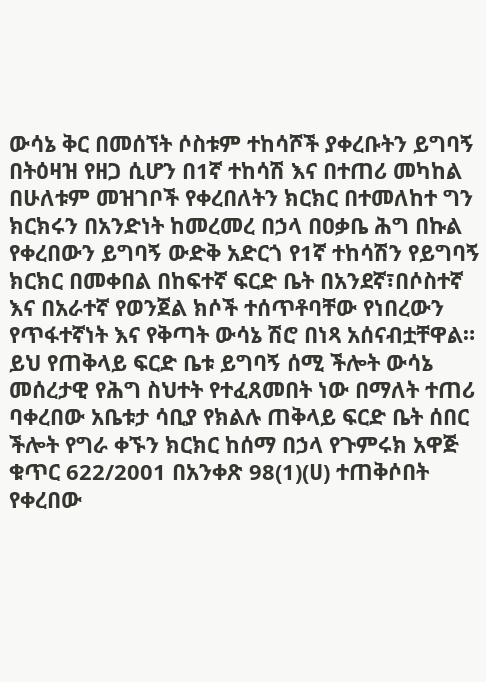ውሳኔ ቅር በመሰኘት ሶስቱም ተከሳሾች ያቀረቡትን ይግባኝ በትዕዛዝ የዘጋ ሲሆን በ1ኛ ተከሳሽ እና በተጠሪ መካከል በሁለቱም መዝገቦች የቀረበለትን ክርክር በተመለከተ ግን ክርክሩን በአንድነት ከመረመረ በኃላ በዐቃቤ ሕግ በኩል የቀረበውን ይግባኝ ውድቅ አድርጎ የ1ኛ ተከሳሽን የይግባኝ ክርክር በመቀበል በከፍተኛ ፍርድ ቤት በአንደኛ፣በሶስተኛ እና በአራተኛ የወንጀል ክሶች ተሰጥቶባቸው የነበረውን የጥፋተኛነት እና የቅጣት ውሳኔ ሽሮ በነጻ አሰናብቷቸዋል።
ይህ የጠቅላይ ፍርድ ቤቱ ይግባኝ ሰሚ ችሎት ውሳኔ መሰረታዊ የሕግ ስህተት የተፈጸመበት ነው በማለት ተጠሪ ባቀረበው አቤቱታ ሳቢያ የክልሉ ጠቅላይ ፍርድ ቤት ሰበር ችሎት የግራ ቀኙን ክርክር ከሰማ በኃላ የጉምሩክ አዋጅ ቁጥር 622/2001 በአንቀጽ 98(1)(ሀ) ተጠቅሶበት የቀረበው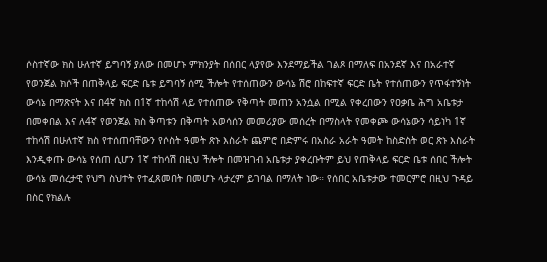ሶስተኛው ክስ ሁለተኛ ይግባኝ ያለው በመሆኑ ምክንያት በሰበር ላያየው እንደማይችል ገልጾ በማለፍ በአንደኛ እና በአራተኛ የወንጀል ክሶች በጠቅላይ ፍርድ ቤቱ ይግባኝ ሰሚ ችሎት የተሰጠውን ውሳኔ ሽሮ በከፍተኛ ፍርድ ቤት የተሰጠውን የጥፋተኝነት ውሳኔ በማጽናት እና በ4ኛ ክስ በ1ኛ ተከሳሽ ላይ የተሰጠው የቅጣት መጠን አንሷል በሚል የቀረበውን የዐቃቤ ሕግ አቤቱታ በመቀበል እና ለ4ኛ የወንጀል ክስ ቅጣቱን በቅጣት አወሳሰን መመሪያው መሰረት በማስላት የመቀጮ ውሳኔውን ሳይነካ 1ኛ ተከሳሽ በሁለተኛ ክስ የተሰጠባቸውን የሶስት ዓመት ጽኑ እስራት ጨምሮ በድምሩ በአስራ አራት ዓመት ከስድስት ወር ጽኑ እስራት እንዲቀጡ ውሳኔ የሰጠ ሲሆን 1ኛ ተከሳሽ በዚህ ችሎት በመዝገብ አቤቱታ ያቀረቡትም ይህ የጠቅላይ ፍርድ ቤቱ ሰበር ችሎት ውሳኔ መሰረታዊ የህግ ስህተት የተፈጸመበት በመሆኑ ላታረም ይገባል በማለት ነው። የሰበር አቤቱታው ተመርምሮ በዚህ ጉዳይ በስር የክልሉ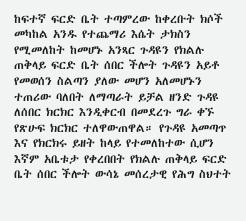ከፍተኛ ፍርድ ቤት ተጣምረው ከቀረቡት ክሶች መካከል አንዱ የተጨማሪ እሴት ታክስን የሚመለከት ከመሆኑ አንጻር ጉዳዩን የክልሉ ጠቅላይ ፍርድ ቤት ሰበር ችሎት ጉዳዩን አይቶ የመወሰን ስልጣን ያለው መሆን አለመሆኑን ተጠሪው ባለበት ለማጣራት ይቻል ዘንድ ጉዳዩ ለሰበር ክርክር እንዲቀርብ በመደረጉ ግራ ቀኙ የጽሁፍ ክርክር ተለዋውጠዋል። የጉዳዩ አመጣጥ እና የክርክሩ ይዘት ከላይ የተመለከተው ሲሆን እኛም አቤቱታ የቀረበበት የክልሉ ጠቅላይ ፍርድ ቤት ሰበር ችሎት ውሳኔ መሰረታዊ የሕግ ስህተት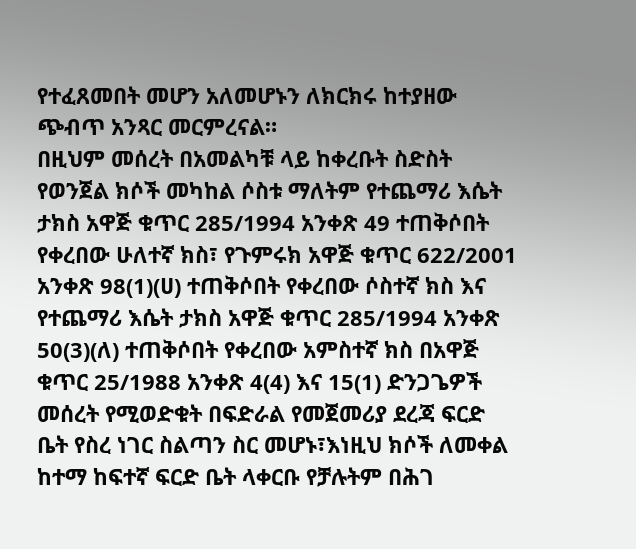የተፈጸመበት መሆን አለመሆኑን ለክርክሩ ከተያዘው ጭብጥ አንጻር መርምረናል።
በዚህም መሰረት በአመልካቹ ላይ ከቀረቡት ስድስት የወንጀል ክሶች መካከል ሶስቱ ማለትም የተጨማሪ እሴት ታክስ አዋጅ ቁጥር 285/1994 አንቀጽ 49 ተጠቅሶበት የቀረበው ሁለተኛ ክስ፣ የጉምሩክ አዋጅ ቁጥር 622/2001 አንቀጽ 98(1)(ሀ) ተጠቅሶበት የቀረበው ሶስተኛ ክስ እና የተጨማሪ እሴት ታክስ አዋጅ ቁጥር 285/1994 አንቀጽ 50(3)(ለ) ተጠቅሶበት የቀረበው አምስተኛ ክስ በአዋጅ ቁጥር 25/1988 አንቀጽ 4(4) እና 15(1) ድንጋጌዎች መሰረት የሚወድቁት በፍድራል የመጀመሪያ ደረጃ ፍርድ ቤት የስረ ነገር ስልጣን ስር መሆኑ፣እነዚህ ክሶች ለመቀል ከተማ ከፍተኛ ፍርድ ቤት ላቀርቡ የቻሉትም በሕገ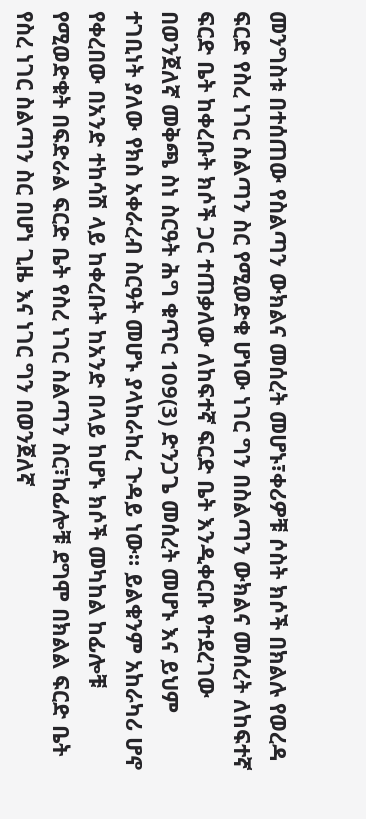መንግስቱ በተሰጠው የስልጣን ውክልና መሰረት መሆኑ፣ቀሪዎቹ ሶስት ክሶች በክልሉ የወረዳ ፍርድ የስረ ነገር ስልጣን ስር የሚወድቁ ሆነው ነገር ግን በስልጣን ውክልና መሰረት ለከፍተኛ ፍርድ ቤት ከቀረቡት ክሶች ጋር ተጠቃለው ለከፍተኛ ፍርድ ቤት እንዲቀርቡ የተደረገው በወንጀለኛ መቅጫ ስነ ስርዓት ሕግ ቁጥር 109(3) ድንጋጌ መሰረት መሆኑ እና ይህም ተገቢነት ያለው የክስ አቀራረብ ስርዓት መሆኑ ያላከራከረ ጉዳይ ነው። ይልቁንም አከራካሪ ሆኖ የቀረበው በአንድ ተከሳሽ ላይ ከቀረቡት ከአንድ በላይ ከሆኑ ክሶች መካከል ከፊሎቹ የሚወድቁት በፍድራል ፍርድ ቤት የስረ ነገር ስልጣን ስር፣ከፊሎቹ ደግሞ በክልል ፍርድ ቤት የስረ ነገር ስልጣን ስር በሆነ ጊዜ እና ነገር ግን በወንጀለኛ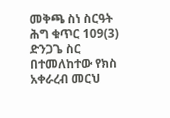መቅጫ ስነ ስርዓት ሕግ ቁጥር 109(3) ድንጋጌ ስር በተመለከተው የክስ አቀራረብ መርህ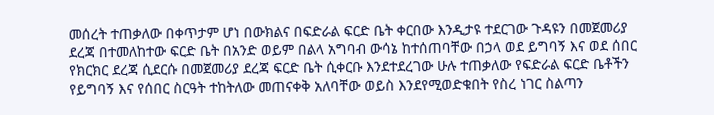መሰረት ተጠቃለው በቀጥታም ሆነ በውክልና በፍድራል ፍርድ ቤት ቀርበው እንዲታዩ ተደርገው ጉዳዩን በመጀመሪያ ደረጃ በተመለከተው ፍርድ ቤት በአንድ ወይም በልላ አግባብ ውሳኔ ከተሰጠባቸው በኃላ ወደ ይግባኝ እና ወደ ሰበር የክርክር ደረጃ ሲደርሱ በመጀመሪያ ደረጃ ፍርድ ቤት ሲቀርቡ እንደተደረገው ሁሉ ተጠቃለው የፍድራል ፍርድ ቤቶችን የይግባኝ እና የሰበር ስርዓት ተከትለው መጠናቀቅ አለባቸው ወይስ እንደየሚወድቁበት የስረ ነገር ስልጣን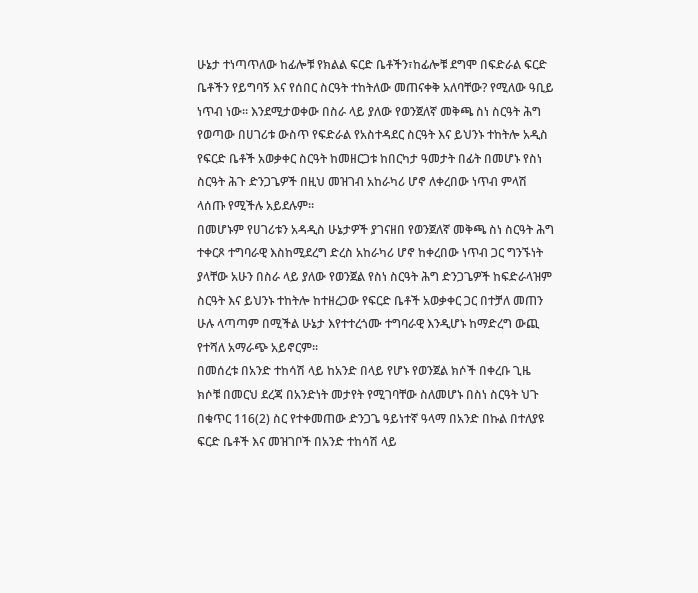ሁኔታ ተነጣጥለው ከፊሎቹ የክልል ፍርድ ቤቶችን፣ከፊሎቹ ደግሞ በፍድራል ፍርድ ቤቶችን የይግባኝ እና የሰበር ስርዓት ተከትለው መጠናቀቅ አለባቸው? የሚለው ዓቢይ ነጥብ ነው። እንደሚታወቀው በስራ ላይ ያለው የወንጀለኛ መቅጫ ስነ ስርዓት ሕግ የወጣው በሀገሪቱ ውስጥ የፍድራል የአስተዳደር ስርዓት እና ይህንኑ ተከትሎ አዲስ የፍርድ ቤቶች አወቃቀር ስርዓት ከመዘርጋቱ ከበርካታ ዓመታት በፊት በመሆኑ የስነ ስርዓት ሕጉ ድንጋጌዎች በዚህ መዝገብ አከራካሪ ሆኖ ለቀረበው ነጥብ ምላሽ ላሰጡ የሚችሉ አይደሉም።
በመሆኑም የሀገሪቱን አዳዲስ ሁኔታዎች ያገናዘበ የወንጀለኛ መቅጫ ስነ ስርዓት ሕግ ተቀርጾ ተግባራዊ እስከሚደረግ ድረስ አከራካሪ ሆኖ ከቀረበው ነጥብ ጋር ግንኙነት ያላቸው አሁን በስራ ላይ ያለው የወንጀል የስነ ስርዓት ሕግ ድንጋጌዎች ከፍድራላዝም ስርዓት እና ይህንኑ ተከትሎ ከተዘረጋው የፍርድ ቤቶች አወቃቀር ጋር በተቻለ መጠን ሁሉ ላጣጣም በሚችል ሁኔታ እየተተረጎሙ ተግባራዊ እንዲሆኑ ከማድረግ ውጪ የተሻለ አማራጭ አይኖርም።
በመሰረቱ በአንድ ተከሳሽ ላይ ከአንድ በላይ የሆኑ የወንጀል ክሶች በቀረቡ ጊዜ ክሶቹ በመርህ ደረጃ በአንድነት መታየት የሚገባቸው ስለመሆኑ በስነ ስርዓት ህጉ በቁጥር 116(2) ስር የተቀመጠው ድንጋጌ ዓይነተኛ ዓላማ በአንድ በኩል በተለያዩ ፍርድ ቤቶች እና መዝገቦች በአንድ ተከሳሽ ላይ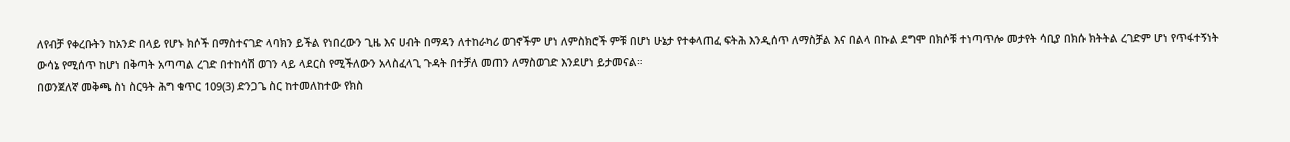ለየብቻ የቀረቡትን ከአንድ በላይ የሆኑ ክሶች በማስተናገድ ላባክን ይችል የነበረውን ጊዜ እና ሀብት በማዳን ለተከራካሪ ወገኖችም ሆነ ለምስክሮች ምቹ በሆነ ሁኔታ የተቀላጠፈ ፍትሕ እንዲሰጥ ለማስቻል እና በልላ በኩል ደግሞ በክሶቹ ተነጣጥሎ መታየት ሳቢያ በክሱ ክትትል ረገድም ሆነ የጥፋተኝነት ውሳኔ የሚሰጥ ከሆነ በቅጣት አጣጣል ረገድ በተከሳሽ ወገን ላይ ላደርስ የሚችለውን አላስፈላጊ ጉዳት በተቻለ መጠን ለማስወገድ እንደሆነ ይታመናል።
በወንጀለኛ መቅጫ ስነ ስርዓት ሕግ ቁጥር 109(3) ድንጋጌ ስር ከተመለከተው የክስ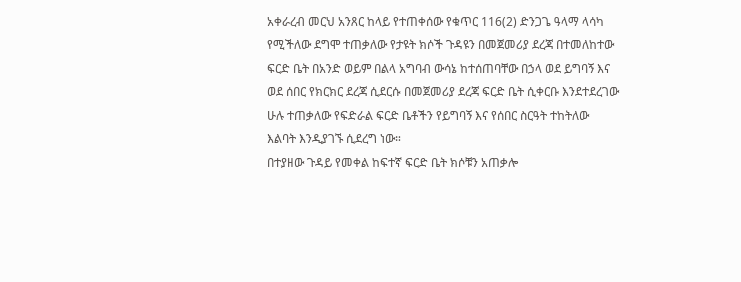አቀራረብ መርህ አንጸር ከላይ የተጠቀሰው የቁጥር 116(2) ድንጋጌ ዓላማ ላሳካ የሚችለው ደግሞ ተጠቃለው የታዩት ክሶች ጉዳዩን በመጀመሪያ ደረጃ በተመለከተው ፍርድ ቤት በአንድ ወይም በልላ አግባብ ውሳኔ ከተሰጠባቸው በኃላ ወደ ይግባኝ እና ወደ ሰበር የክርክር ደረጃ ሲደርሱ በመጀመሪያ ደረጃ ፍርድ ቤት ሲቀርቡ እንደተደረገው ሁሉ ተጠቃለው የፍድራል ፍርድ ቤቶችን የይግባኝ እና የሰበር ስርዓት ተከትለው እልባት እንዲያገኙ ሲደረግ ነው።
በተያዘው ጉዳይ የመቀል ከፍተኛ ፍርድ ቤት ክሶቹን አጠቃሎ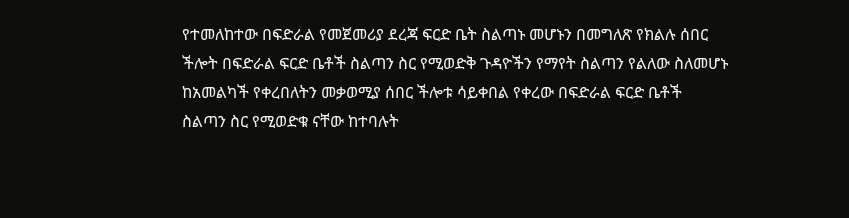የተመለከተው በፍድራል የመጀመሪያ ደረጃ ፍርድ ቤት ስልጣኑ መሆኑን በመግለጽ የክልሉ ሰበር ችሎት በፍድራል ፍርድ ቤቶች ስልጣን ስር የሚወድቅ ጉዳዮችን የማየት ስልጣን የልለው ስለመሆኑ ከአመልካች የቀረበለትን መቃወሚያ ሰበር ችሎቱ ሳይቀበል የቀረው በፍድራል ፍርድ ቤቶች ስልጣን ስር የሚወድቁ ናቸው ከተባሉት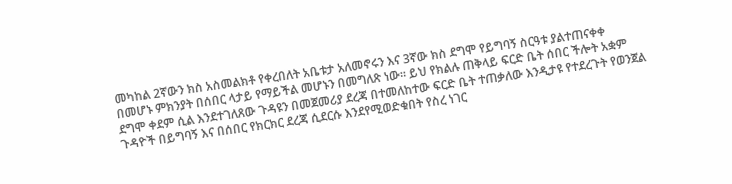መካከል 2ኛውን ክስ አስመልክቶ የቀረበለት አቤቱታ አለመኖሩን እና 3ኛው ክስ ደግሞ የይግባኝ ስርዓቱ ያልተጠናቀቀ በመሆኑ ምክንያት በሰበር ላታይ የማይችል መሆኑን በመግለጽ ነው። ይህ የክልሉ ጠቅላይ ፍርድ ቤት ሰበር ችሎት አቋም ደግሞ ቀደም ሲል እንደተገለጸው ጉዳዩን በመጀመሪያ ደረጃ በተመለከተው ፍርድ ቤት ተጠቃለው እንዲታዩ የተደረጉት የወንጀል ጉዳዮች በይግባኝ እና በሰበር የክርክር ደረጃ ሲደርሱ እንደየሚወድቁበት የስረ ነገር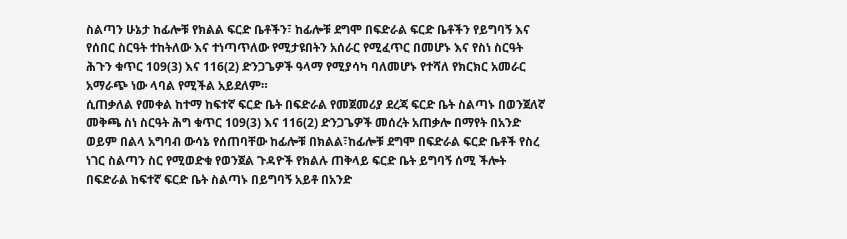ስልጣን ሁኔታ ከፊሎቹ የክልል ፍርድ ቤቶችን፣ ከፊሎቹ ደግሞ በፍድራል ፍርድ ቤቶችን የይግባኝ እና የሰበር ስርዓት ተከትለው እና ተነጣጥለው የሚታዩበትን አሰራር የሚፈጥር በመሆኑ እና የስነ ስርዓት ሕጉን ቁጥር 109(3) እና 116(2) ድንጋጌዎች ዓላማ የሚያሳካ ባለመሆኑ የተሻለ የክርክር አመራር አማራጭ ነው ላባል የሚችል አይደለም።
ሲጠቃለል የመቀል ከተማ ከፍተኛ ፍርድ ቤት በፍድራል የመጀመሪያ ደረጃ ፍርድ ቤት ስልጣኑ በወንጀለኛ መቅጫ ስነ ስርዓት ሕግ ቁጥር 109(3) እና 116(2) ድንጋጌዎች መሰረት አጠቃሎ በማየት በአንድ ወይም በልላ አግባብ ውሳኔ የሰጠባቸው ከፊሎቹ በክልል፣ከፊሎቹ ደግሞ በፍድራል ፍርድ ቤቶች የስረ ነገር ስልጣን ስር የሚወድቁ የወንጀል ጉዳዮች የክልሉ ጠቅላይ ፍርድ ቤት ይግባኝ ሰሚ ችሎት በፍድራል ከፍተኛ ፍርድ ቤት ስልጣኑ በይግባኝ አይቶ በአንድ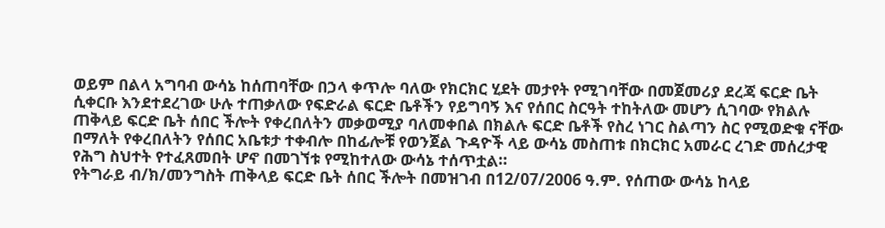ወይም በልላ አግባብ ውሳኔ ከሰጠባቸው በኃላ ቀጥሎ ባለው የክርክር ሂደት መታየት የሚገባቸው በመጀመሪያ ደረጃ ፍርድ ቤት ሲቀርቡ እንደተደረገው ሁሉ ተጠቃለው የፍድራል ፍርድ ቤቶችን የይግባኝ እና የሰበር ስርዓት ተከትለው መሆን ሲገባው የክልሉ ጠቅላይ ፍርድ ቤት ሰበር ችሎት የቀረበለትን መቃወሚያ ባለመቀበል በክልሉ ፍርድ ቤቶች የስረ ነገር ስልጣን ስር የሚወድቁ ናቸው በማለት የቀረበለትን የሰበር አቤቱታ ተቀብሎ በከፊሎቹ የወንጀል ጉዳዮች ላይ ውሳኔ መስጠቱ በክርክር አመራር ረገድ መሰረታዊ የሕግ ስህተት የተፈጸመበት ሆኖ በመገኘቱ የሚከተለው ውሳኔ ተሰጥቷል።
የትግራይ ብ/ክ/መንግስት ጠቅላይ ፍርድ ቤት ሰበር ችሎት በመዝገብ በ12/07/2006 ዓ.ም. የሰጠው ውሳኔ ከላይ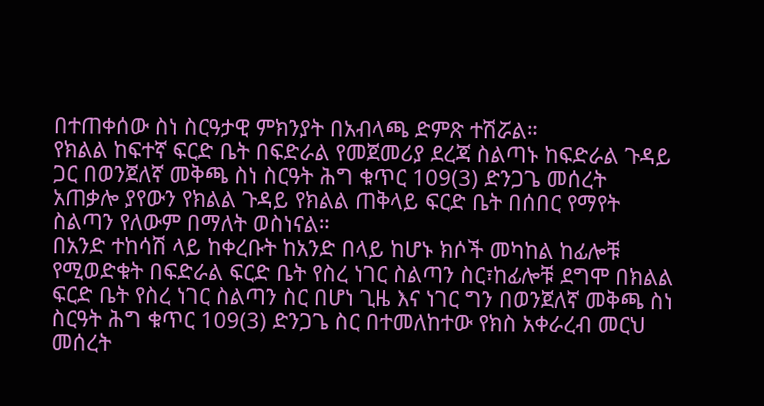በተጠቀሰው ስነ ስርዓታዊ ምክንያት በአብላጫ ድምጽ ተሽሯል።
የክልል ከፍተኛ ፍርድ ቤት በፍድራል የመጀመሪያ ደረጃ ስልጣኑ ከፍድራል ጉዳይ ጋር በወንጀለኛ መቅጫ ስነ ስርዓት ሕግ ቁጥር 109(3) ድንጋጌ መሰረት አጠቃሎ ያየውን የክልል ጉዳይ የክልል ጠቅላይ ፍርድ ቤት በሰበር የማየት ስልጣን የለውም በማለት ወስነናል።
በአንድ ተከሳሽ ላይ ከቀረቡት ከአንድ በላይ ከሆኑ ክሶች መካከል ከፊሎቹ የሚወድቁት በፍድራል ፍርድ ቤት የስረ ነገር ስልጣን ስር፣ከፊሎቹ ደግሞ በክልል ፍርድ ቤት የስረ ነገር ስልጣን ስር በሆነ ጊዜ እና ነገር ግን በወንጀለኛ መቅጫ ስነ ስርዓት ሕግ ቁጥር 109(3) ድንጋጌ ስር በተመለከተው የክስ አቀራረብ መርህ መሰረት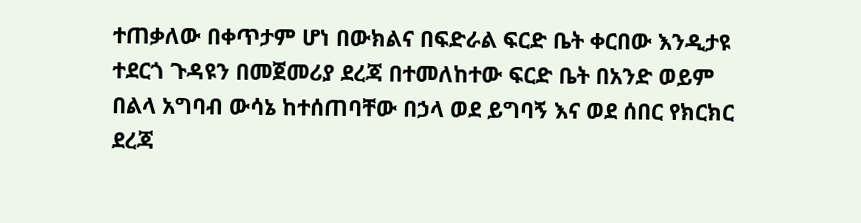ተጠቃለው በቀጥታም ሆነ በውክልና በፍድራል ፍርድ ቤት ቀርበው እንዲታዩ ተደርጎ ጉዳዩን በመጀመሪያ ደረጃ በተመለከተው ፍርድ ቤት በአንድ ወይም በልላ አግባብ ውሳኔ ከተሰጠባቸው በኃላ ወደ ይግባኝ እና ወደ ሰበር የክርክር ደረጃ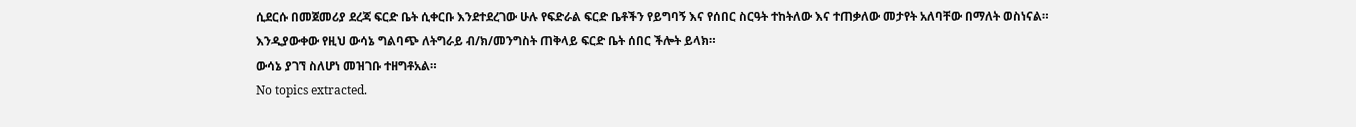ሲደርሱ በመጀመሪያ ደረጃ ፍርድ ቤት ሲቀርቡ እንደተደረገው ሁሉ የፍድራል ፍርድ ቤቶችን የይግባኝ እና የሰበር ስርዓት ተከትለው እና ተጠቃለው መታየት አለባቸው በማለት ወስነናል።
እንዲያውቀው የዚህ ውሳኔ ግልባጭ ለትግራይ ብ/ክ/መንግስት ጠቅላይ ፍርድ ቤት ሰበር ችሎት ይላክ።
ውሳኔ ያገኘ ስለሆነ መዝገቡ ተዘግቶአል።
No topics extracted.